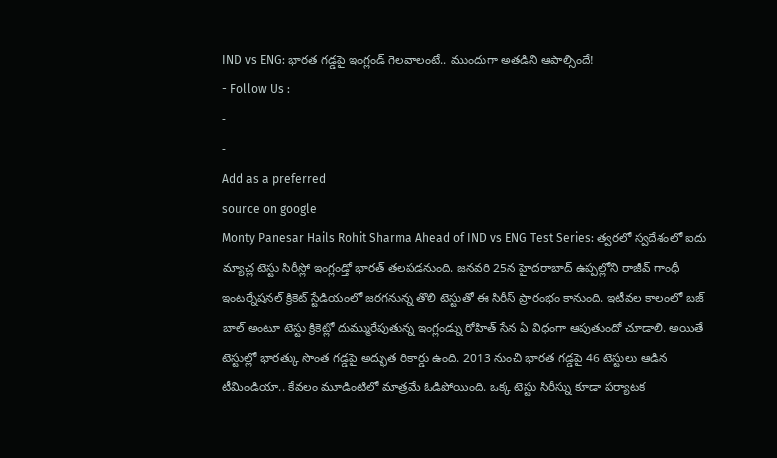IND vs ENG: భారత గడ్డపై ఇంగ్లండ్ గెలవాలంటే.. ముందుగా అతడిని ఆపాల్సిందే!
- Follow Us :
-
-
Add as a preferred
source on google
Monty Panesar Hails Rohit Sharma Ahead of IND vs ENG Test Series: త్వరలో స్వదేశంలో ఐదు మ్యాచ్ల టెస్టు సిరీస్లో ఇంగ్లండ్తో భారత్ తలపడనుంది. జనవరి 25న హైదరాబాద్ ఉప్పల్లోని రాజీవ్ గాంధీ ఇంటర్నేషనల్ క్రికెట్ స్టేడియంలో జరగనున్న తొలి టెస్టుతో ఈ సిరీస్ ప్రారంభం కానుంది. ఇటీవల కాలంలో బజ్ బాల్ అంటూ టెస్టు క్రికెట్లో దుమ్మురేపుతున్న ఇంగ్లండ్ను రోహిత్ సేన ఏ విధంగా ఆపుతుందో చూడాలి. అయితే టెస్టుల్లో భారత్కు సొంత గడ్డపై అద్భుత రికార్డు ఉంది. 2013 నుంచి భారత గడ్డపై 46 టెస్టులు ఆడిన టీమిండియా.. కేవలం మూడింటిలో మాత్రమే ఓడిపోయింది. ఒక్క టెస్టు సిరీస్ను కూడా పర్యాటక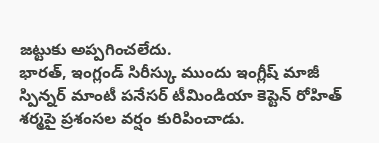జట్టుకు అప్పగించలేదు.
భారత్, ఇంగ్లండ్ సిరీస్కు ముందు ఇంగ్లీష్ మాజీ స్పిన్నర్ మాంటీ పనేసర్ టీమిండియా కెప్టెన్ రోహిత్ శర్మపై ప్రశంసల వర్షం కురిపించాడు.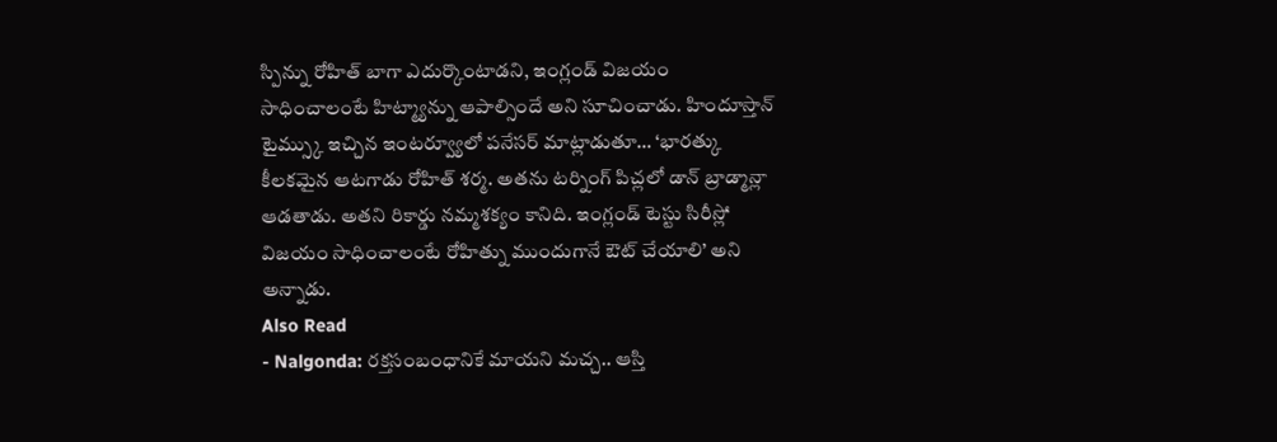స్పిన్ను రోహిత్ బాగా ఎదుర్కొంటాడని, ఇంగ్లండ్ విజయం సాధించాలంటే హిట్మ్యాన్ను ఆపాల్సిందే అని సూచించాడు. హిందూస్తాన్ టైమ్స్కు ఇచ్చిన ఇంటర్వ్యూలో పనేసర్ మాట్లాడుతూ… ‘భారత్కు కీలకమైన ఆటగాడు రోహిత్ శర్మ. అతను టర్నింగ్ పిచ్లలో డాన్ బ్రాడ్మాన్లా ఆడతాడు. అతని రికార్డు నమ్మశక్యం కానిది. ఇంగ్లండ్ టెస్టు సిరీస్లో విజయం సాధించాలంటే రోహిత్ను ముందుగానే ఔట్ చేయాలి’ అని అన్నాడు.
Also Read
- Nalgonda: రక్తసంబంధానికే మాయని మచ్చ.. ఆస్తి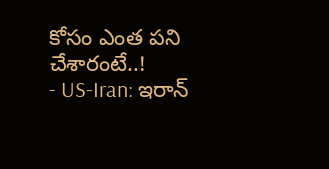కోసం ఎంత పని చేశారంటే..!
- US-Iran: ఇరాన్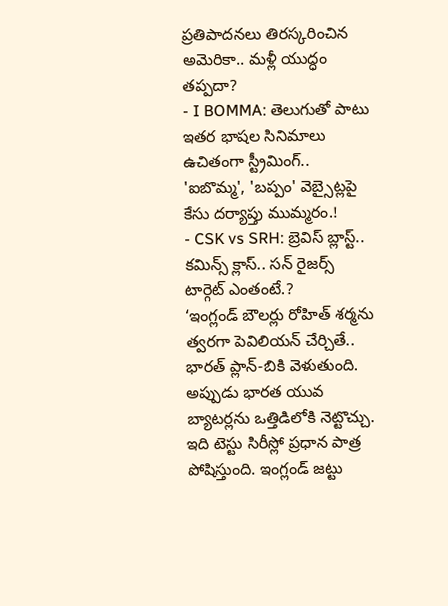ప్రతిపాదనలు తిరస్కరించిన అమెరికా.. మళ్లీ యుద్ధం తప్పదా?
- I BOMMA: తెలుగుతో పాటు ఇతర భాషల సినిమాలు ఉచితంగా స్ట్రీమింగ్.. 'ఐబొమ్మ', 'బప్పం' వెబ్సైట్లపై కేసు దర్యాప్తు ముమ్మరం.!
- CSK vs SRH: బ్రెవిస్ బ్లాస్ట్.. కమిన్స్ క్లాస్.. సన్ రైజర్స్ టార్గెట్ ఎంతంటే.?
‘ఇంగ్లండ్ బౌలర్లు రోహిత్ శర్మను త్వరగా పెవిలియన్ చేర్చితే.. భారత్ ప్లాన్-బికి వెళుతుంది. అప్పుడు భారత యువ బ్యాటర్లను ఒత్తిడిలోకి నెట్టొచ్చు. ఇది టెస్టు సిరీస్లో ప్రధాన పాత్ర పోషిస్తుంది. ఇంగ్లండ్ జట్టు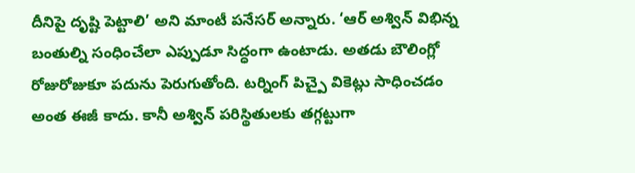దీనిపై దృష్టి పెట్టాలి’ అని మాంటీ పనేసర్ అన్నారు. ‘ఆర్ అశ్విన్ విభిన్న బంతుల్ని సంధించేలా ఎప్పుడూ సిద్ధంగా ఉంటాడు. అతడు బౌలింగ్లో రోజురోజుకూ పదును పెరుగుతోంది. టర్నింగ్ పిచ్పై వికెట్లు సాధించడం అంత ఈజీ కాదు. కానీ అశ్విన్ పరిస్థితులకు తగ్గట్టుగా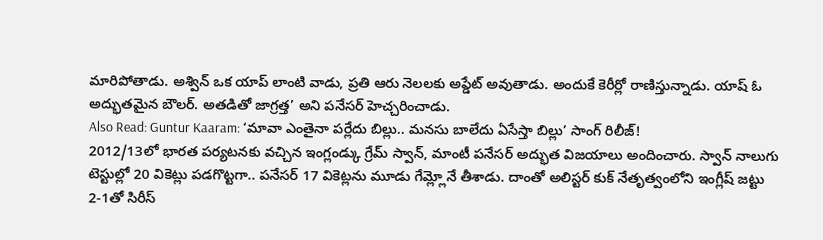మారిపోతాడు. అశ్విన్ ఒక యాప్ లాంటి వాడు, ప్రతి ఆరు నెలలకు అప్డేట్ అవుతాడు. అందుకే కెరీర్లో రాణిస్తున్నాడు. యాష్ ఓ అద్భుతమైన బౌలర్. అతడితో జాగ్రత్త’ అని పనేసర్ హెచ్చరించాడు.
Also Read: Guntur Kaaram: ‘మావా ఎంతైనా పర్లేదు బిల్లు.. మనసు బాలేదు ఏసేస్తా బిల్లు’ సాంగ్ రిలీజ్!
2012/13లో భారత పర్యటనకు వచ్చిన ఇంగ్లండ్కు గ్రేమ్ స్వాన్, మాంటీ పనేసర్ అద్భుత విజయాలు అందించారు. స్వాన్ నాలుగు టెస్టుల్లో 20 వికెట్లు పడగొట్టగా.. పనేసర్ 17 వికెట్లను మూడు గేమ్ల్లోనే తీశాడు. దాంతో అలిస్టర్ కుక్ నేతృత్వంలోని ఇంగ్లీష్ జట్టు 2-1తో సిరీస్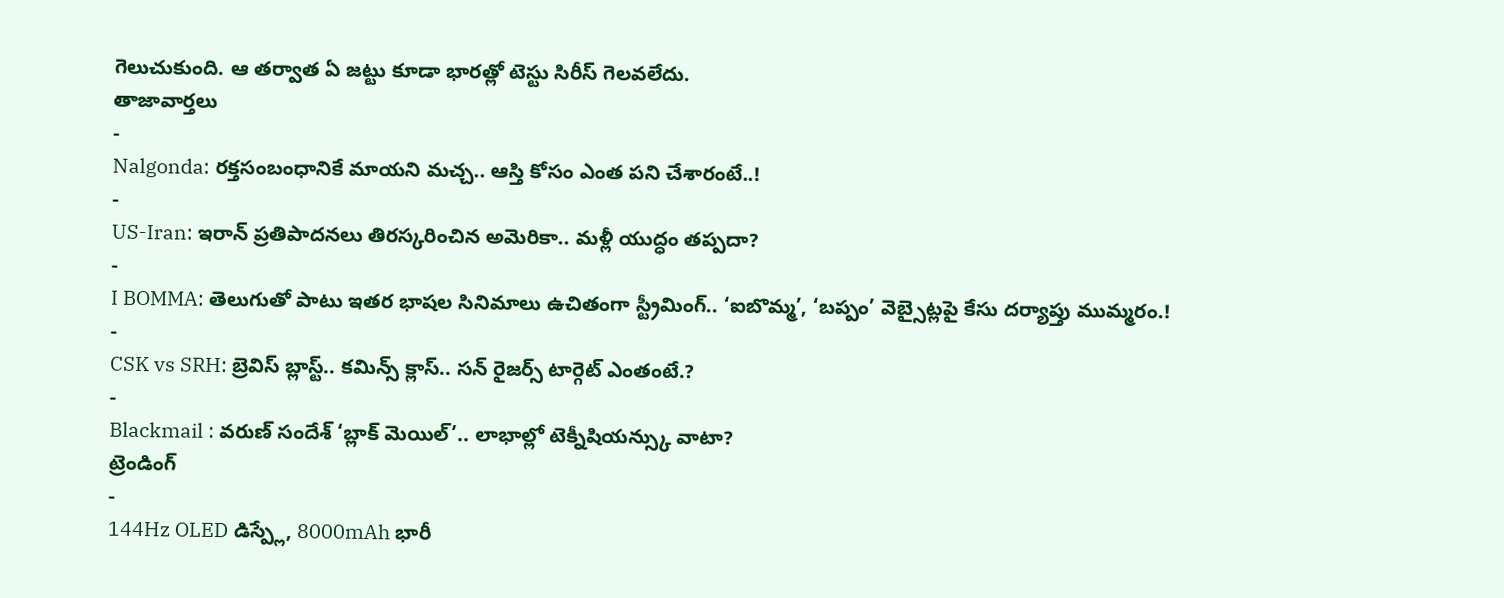గెలుచుకుంది. ఆ తర్వాత ఏ జట్టు కూడా భారత్లో టెస్టు సిరీస్ గెలవలేదు.
తాజావార్తలు
-
Nalgonda: రక్తసంబంధానికే మాయని మచ్చ.. ఆస్తి కోసం ఎంత పని చేశారంటే..!
-
US-Iran: ఇరాన్ ప్రతిపాదనలు తిరస్కరించిన అమెరికా.. మళ్లీ యుద్ధం తప్పదా?
-
I BOMMA: తెలుగుతో పాటు ఇతర భాషల సినిమాలు ఉచితంగా స్ట్రీమింగ్.. ‘ఐబొమ్మ’, ‘బప్పం’ వెబ్సైట్లపై కేసు దర్యాప్తు ముమ్మరం.!
-
CSK vs SRH: బ్రెవిస్ బ్లాస్ట్.. కమిన్స్ క్లాస్.. సన్ రైజర్స్ టార్గెట్ ఎంతంటే.?
-
Blackmail : వరుణ్ సందేశ్ ‘బ్లాక్ మెయిల్’.. లాభాల్లో టెక్నీషియన్స్కు వాటా?
ట్రెండింగ్
-
144Hz OLED డిస్ప్లే, 8000mAh భారీ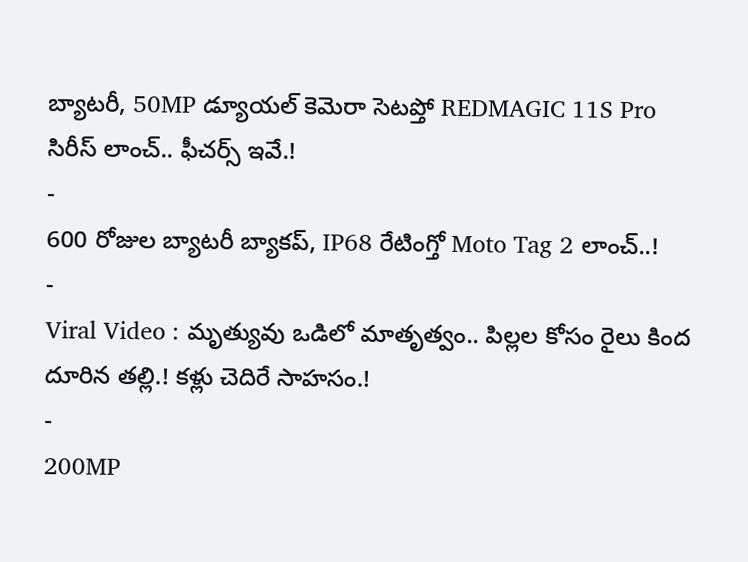బ్యాటరీ, 50MP డ్యూయల్ కెమెరా సెటప్తో REDMAGIC 11S Pro సిరీస్ లాంచ్.. ఫీచర్స్ ఇవే.!
-
600 రోజుల బ్యాటరీ బ్యాకప్, IP68 రేటింగ్తో Moto Tag 2 లాంచ్..!
-
Viral Video : మృత్యువు ఒడిలో మాతృత్వం.. పిల్లల కోసం రైలు కింద దూరిన తల్లి.! కళ్లు చెదిరే సాహసం.!
-
200MP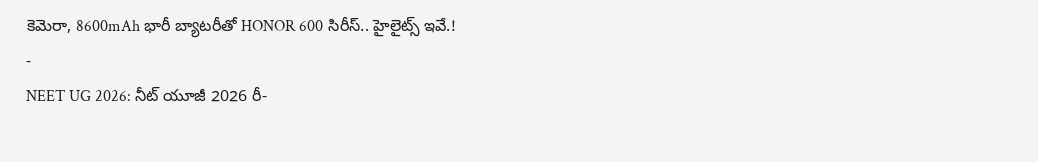కెమెరా, 8600mAh భారీ బ్యాటరీతో HONOR 600 సిరీస్.. హైలైట్స్ ఇవే.!
-
NEET UG 2026: నీట్ యూజీ 2026 రీ-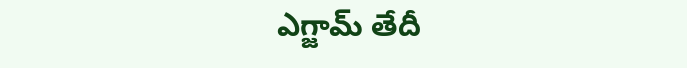ఎగ్జామ్ తేదీ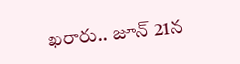ఖరారు.. జూన్ 21న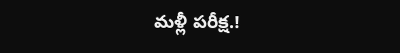మళ్లీ పరీక్ష.!